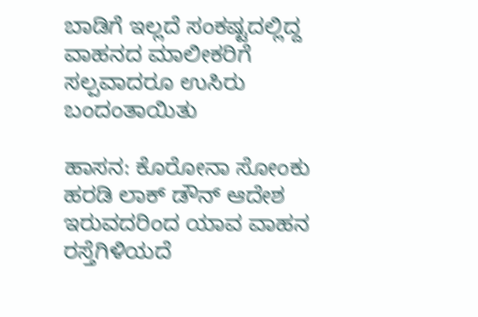ಬಾಡಿಗೆ ಇಲ್ಲದೆ ಸಂಕಷ್ಟದಲ್ಲಿದ್ದ ವಾಹನದ ಮಾಲೀಕರಿಗೆ ಸಲ್ಪವಾದರೂ ಉಸಿರು ಬಂದಂತಾಯಿತು

ಹಾಸನ: ಕೊರೋನಾ ಸೋಂಕು ಹರಡಿ ಲಾಕ್ ಡೌನ್ ಆದೇಶ ಇರುವದರಿಂದ ಯಾವ ವಾಹನ ರಸ್ತೆಗಿಳಿಯದೆ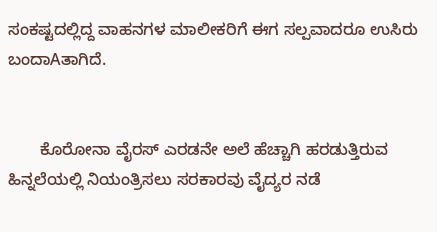ಸಂಕಷ್ಟದಲ್ಲಿದ್ದ ವಾಹನಗಳ ಮಾಲೀಕರಿಗೆ ಈಗ ಸಲ್ಪವಾದರೂ ಉಸಿರು ಬಂದಾAತಾಗಿದೆ.


       ಕೊರೋನಾ ವೈರಸ್ ಎರಡನೇ ಅಲೆ ಹೆಚ್ಚಾಗಿ ಹರಡುತ್ತಿರುವ ಹಿನ್ನಲೆಯಲ್ಲಿ ನಿಯಂತ್ರಿಸಲು ಸರಕಾರವು ವೈದ್ಯರ ನಡೆ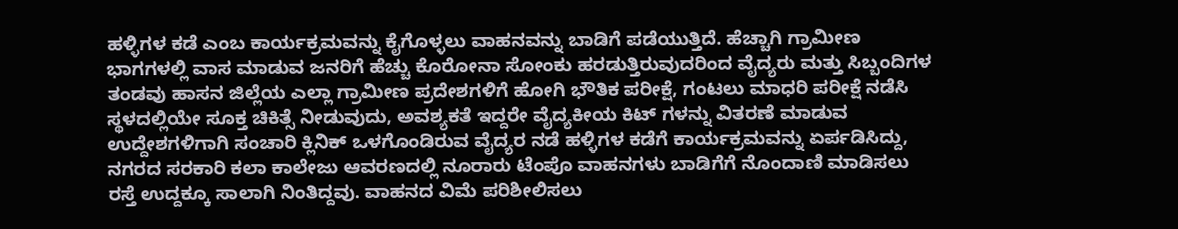ಹಳ್ಳಿಗಳ ಕಡೆ ಎಂಬ ಕಾರ್ಯಕ್ರಮವನ್ನು ಕೈಗೊಳ್ಳಲು ವಾಹನವನ್ನು ಬಾಡಿಗೆ ಪಡೆಯುತ್ತಿದೆ. ಹೆಚ್ಚಾಗಿ ಗ್ರಾಮೀಣ ಭಾಗಗಳಲ್ಲಿ ವಾಸ ಮಾಡುವ ಜನರಿಗೆ ಹೆಚ್ಚು ಕೊರೋನಾ ಸೋಂಕು ಹರಡುತ್ತಿರುವುದರಿಂದ ವೈದ್ಯರು ಮತ್ತು ಸಿಬ್ಬಂದಿಗಳ ತಂಡವು ಹಾಸನ ಜಿಲ್ಲೆಯ ಎಲ್ಲಾ ಗ್ರಾಮೀಣ ಪ್ರದೇಶಗಳಿಗೆ ಹೋಗಿ ಭೌತಿಕ ಪರೀಕ್ಷೆ, ಗಂಟಲು ಮಾಧರಿ ಪರೀಕ್ಷೆ ನಡೆಸಿ ಸ್ಥಳದಲ್ಲಿಯೇ ಸೂಕ್ತ ಚಿಕಿತ್ಸೆ ನೀಡುವುದು, ಅವಶ್ಯಕತೆ ಇದ್ದರೇ ವೈದ್ಯಕೀಯ ಕಿಟ್ ಗಳನ್ನು ವಿತರಣೆ ಮಾಡುವ ಉದ್ದೇಶಗಳಿಗಾಗಿ ಸಂಚಾರಿ ಕ್ಲಿನಿಕ್ ಒಳಗೊಂಡಿರುವ ವೈದ್ಯರ ನಡೆ ಹಳ್ಳಿಗಳ ಕಡೆಗೆ ಕಾರ್ಯಕ್ರಮವನ್ನು ಏರ್ಪಡಿಸಿದ್ದು, ನಗರದ ಸರಕಾರಿ ಕಲಾ ಕಾಲೇಜು ಆವರಣದಲ್ಲಿ ನೂರಾರು ಟೆಂಪೊ ವಾಹನಗಳು ಬಾಡಿಗೆಗೆ ನೊಂದಾಣಿ ಮಾಡಿಸಲು ರಸ್ತೆ ಉದ್ದಕ್ಕೂ ಸಾಲಾಗಿ ನಿಂತಿದ್ದವು. ವಾಹನದ ವಿಮೆ ಪರಿಶೀಲಿಸಲು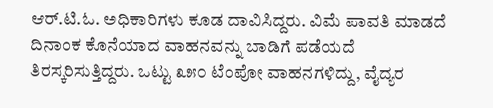ಆರ್.ಟಿ.ಓ. ಅಧಿಕಾರಿಗಳು ಕೂಡ ದಾವಿಸಿದ್ದರು. ವಿಮೆ ಪಾವತಿ ಮಾಡದೆ ದಿನಾಂಕ ಕೊನೆಯಾದ ವಾಹನವನ್ನು ಬಾಡಿಗೆ ಪಡೆಯದೆ ತಿರಸ್ಕರಿಸುತ್ತಿದ್ದರು. ಒಟ್ಟು ೩೫೦ ಟೆಂಪೋ ವಾಹನಗಳಿದ್ದು, ವೈದ್ಯರ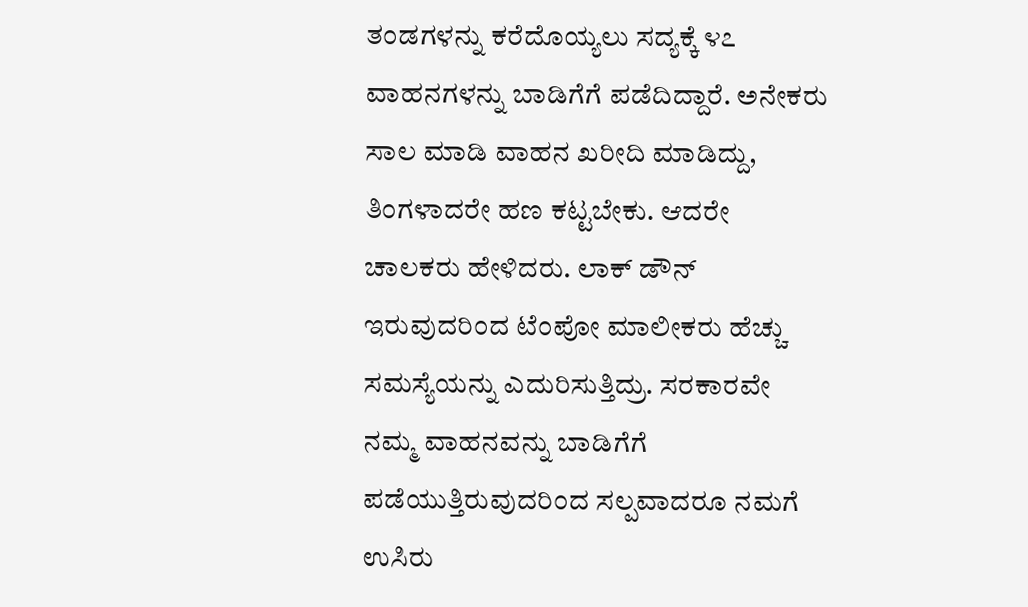ತಂಡಗಳನ್ನು ಕರೆದೊಯ್ಯಲು ಸದ್ಯಕ್ಕೆ ೪೭ ವಾಹನಗಳನ್ನು ಬಾಡಿಗೆಗೆ ಪಡೆದಿದ್ದಾರೆ. ಅನೇಕರು ಸಾಲ ಮಾಡಿ ವಾಹನ ಖರೀದಿ ಮಾಡಿದ್ದು, ತಿಂಗಳಾದರೇ ಹಣ ಕಟ್ಟಬೇಕು. ಆದರೇ ಚಾಲಕರು ಹೇಳಿದರು. ಲಾಕ್ ಡೌನ್ ಇರುವುದರಿಂದ ಟೆಂಪೋ ಮಾಲೀಕರು ಹೆಚ್ಚು ಸಮಸ್ಯೆಯನ್ನು ಎದುರಿಸುತ್ತಿದ್ರು. ಸರಕಾರವೇ ನಮ್ಮ ವಾಹನವನ್ನು ಬಾಡಿಗೆಗೆ ಪಡೆಯುತ್ತಿರುವುದರಿಂದ ಸಲ್ಪವಾದರೂ ನಮಗೆ ಉಸಿರು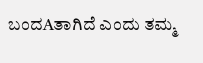ಬಂದAತಾಗಿದೆ ಎಂದು ತಮ್ಮ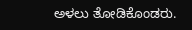ಅಳಲು ತೋಡಿಕೊಂಡರು.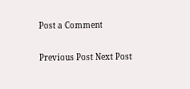Post a Comment

Previous Post Next Post